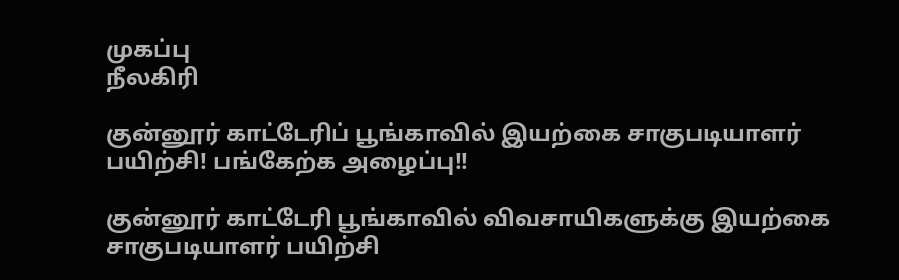முகப்பு
நீலகிரி

குன்னூர் காட்டேரிப் பூங்காவில் இயற்கை சாகுபடியாளர் பயிற்சி! பங்கேற்க அழைப்பு!!

குன்னூர் காட்டேரி பூங்காவில் விவசாயிகளுக்கு இயற்கை சாகுபடியாளர் பயிற்சி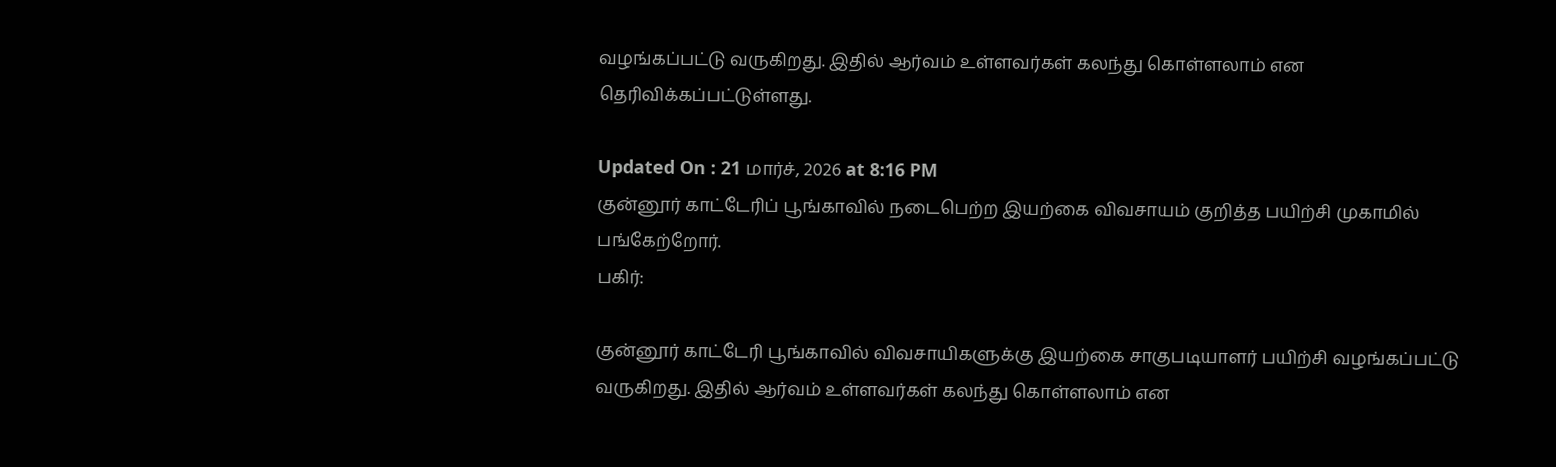வழங்கப்பட்டு வருகிறது. இதில் ஆர்வம் உள்ளவர்கள் கலந்து கொள்ளலாம் என தெரிவிக்கப்பட்டுள்ளது.

Updated On : 21 மார்ச், 2026 at 8:16 PM
குன்னூர் காட்டேரிப் பூங்காவில் நடைபெற்ற இயற்கை விவசாயம் குறித்த பயிற்சி முகாமில் பங்கேற்றோர்.
பகிர்:

குன்னூர் காட்டேரி பூங்காவில் விவசாயிகளுக்கு இயற்கை சாகுபடியாளர் பயிற்சி வழங்கப்பட்டு வருகிறது. இதில் ஆர்வம் உள்ளவர்கள் கலந்து கொள்ளலாம் என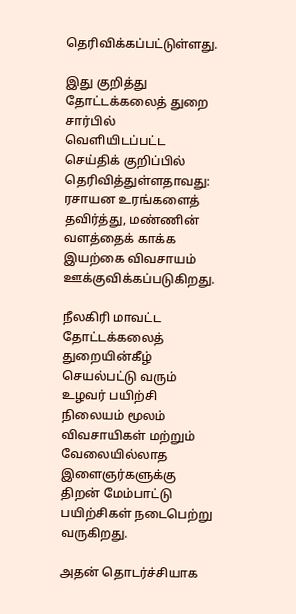தெரிவிக்கப்பட்டுள்ளது.

இது குறித்து தோட்டக்கலைத் துறை சார்பில் வெளியிடப்பட்ட செய்திக் குறிப்பில் தெரிவித்துள்ளதாவது: ரசாயன உரங்களைத் தவிர்த்து, மண்ணின் வளத்தைக் காக்க இயற்கை விவசாயம் ஊக்குவிக்கப்படுகிறது.

நீலகிரி மாவட்ட தோட்டக்கலைத் துறையின்கீழ் செயல்பட்டு வரும் உழவர் பயிற்சி நிலையம் மூலம் விவசாயிகள் மற்றும் வேலையில்லாத இளைஞர்களுக்கு திறன் மேம்பாட்டு பயிற்சிகள் நடைபெற்று வருகிறது.

அதன் தொடர்ச்சியாக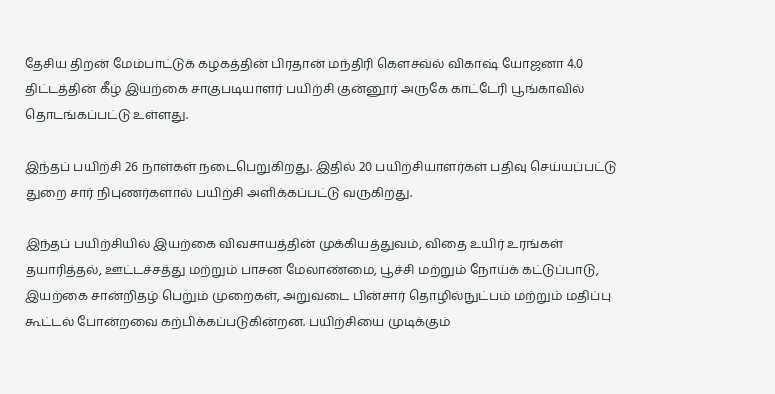தேசிய திறன் மேம்பாட்டுக் கழகத்தின் பிரதான் மந்திரி கெளசவ்ல் விகாஷ் யோஜனா 4.0 திட்டத்தின் கீழ் இயற்கை சாகுபடியாளர் பயிற்சி குன்னூர் அருகே காட்டேரி பூங்காவில் தொடங்கப்பட்டு உள்ளது.

இந்தப் பயிற்சி 26 நாள்கள் நடைபெறுகிறது. இதில் 20 பயிற்சியாளர்கள் பதிவு செய்யப்பட்டு துறை சார் நிபுணர்களால் பயிற்சி அளிக்கப்பட்டு வருகிறது.

இந்தப் பயிற்சியில் இயற்கை விவசாயத்தின் முக்கியத்துவம், விதை உயிர் உரங்கள் தயாரித்தல், ஊட்டச்சத்து மற்றும் பாசன மேலாண்மை, பூச்சி மற்றும் நோய்க் கட்டுப்பாடு, இயற்கை சான்றிதழ் பெறும் முறைகள், அறுவடை பின்சார் தொழில்நுட்பம் மற்றும் மதிப்பு கூட்டல் போன்றவை கற்பிக்கப்படுகின்றன. பயிற்சியை முடிக்கும்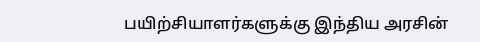பயிற்சியாளர்களுக்கு இந்திய அரசின்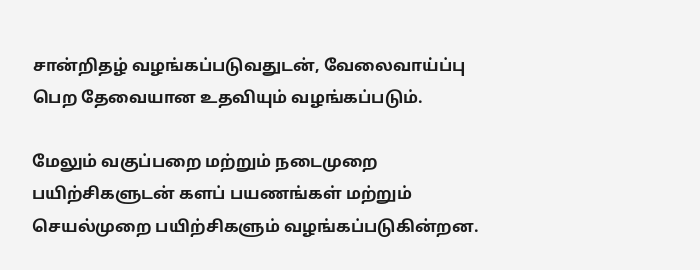சான்றிதழ் வழங்கப்படுவதுடன், வேலைவாய்ப்பு பெற தேவையான உதவியும் வழங்கப்படும்.

மேலும் வகுப்பறை மற்றும் நடைமுறை பயிற்சிகளுடன் களப் பயணங்கள் மற்றும் செயல்முறை பயிற்சிகளும் வழங்கப்படுகின்றன.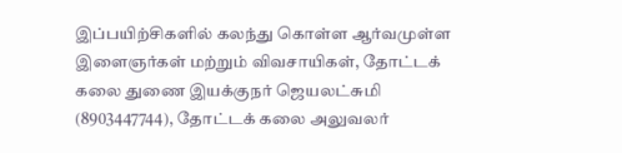இப்பயிற்சிகளில் கலந்து கொள்ள ஆர்வமுள்ள இளைஞர்கள் மற்றும் விவசாயிகள், தோட்டக் கலை துணை இயக்குநர் ஜெயலட்சுமி (8903447744), தோட்டக் கலை அலுவலர்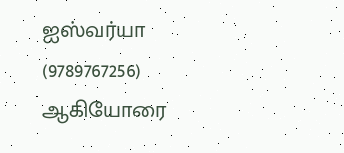ஐஸ்வர்யா (9789767256) ஆகியோரை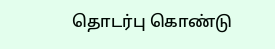தொடர்பு கொண்டு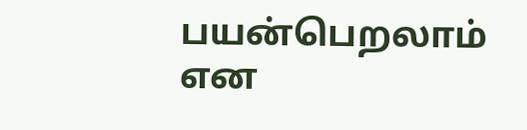பயன்பெறலாம் என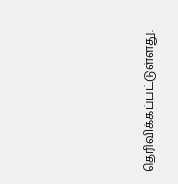தெரிவிக்கப்பட்டுள்ளது.